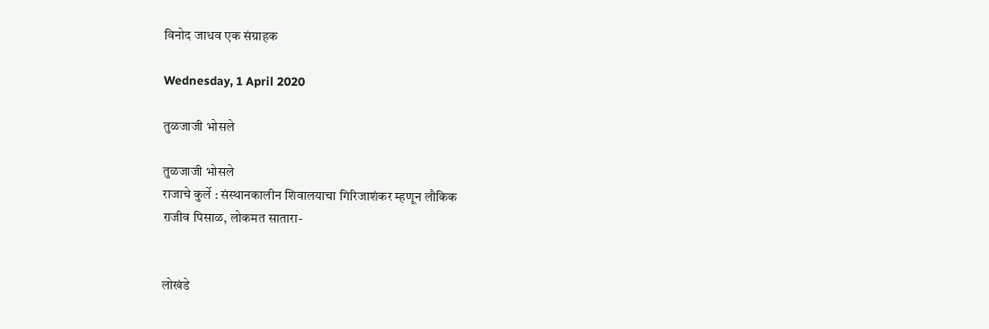विनोद जाधव एक संग्राहक

Wednesday, 1 April 2020

तुळजाजी भोसले

तुळजाजी भोसले
राजाचे कुर्ले : संस्थानकालीन शिवालयाचा गिरिजाशंकर म्हणून लौकिक
राजीव पिसाळ, लोकमत सातारा-


लोखंडे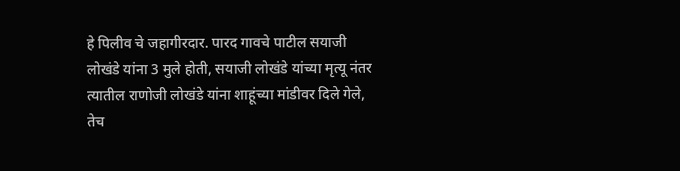हे पिलीव चे जहागीरदार. पारद गावचे पाटील सयाजी लोखंडे यांना 3 मुले होती, सयाजी लोखंडे यांच्या मृत्यू नंतर त्यातील राणोजी लोखंडे यांना शाहूंच्या मांडीवर दिले गेले, तेच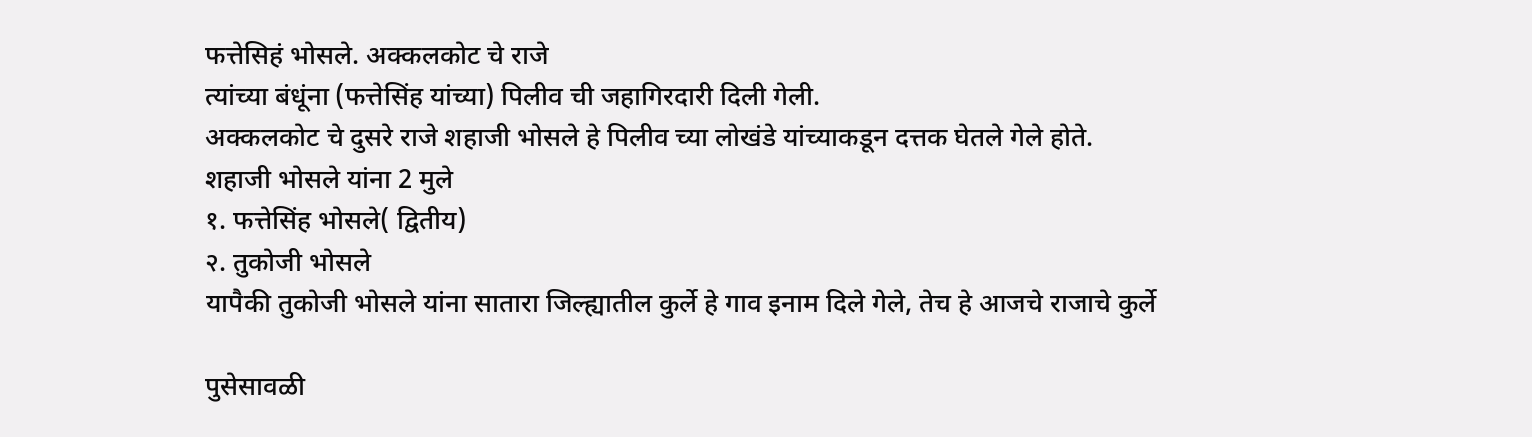फत्तेसिहं भोसले. अक्कलकोट चे राजे
त्यांच्या बंधूंना (फत्तेसिंह यांच्या) पिलीव ची जहागिरदारी दिली गेली.
अक्कलकोट चे दुसरे राजे शहाजी भोसले हे पिलीव च्या लोखंडे यांच्याकडून दत्तक घेतले गेले होते.
शहाजी भोसले यांना 2 मुले
१. फत्तेसिंह भोसले( द्वितीय)
२. तुकोजी भोसले
यापैकी तुकोजी भोसले यांना सातारा जिल्ह्यातील कुर्ले हे गाव इनाम दिले गेले, तेच हे आजचे राजाचे कुर्ले

पुसेसावळी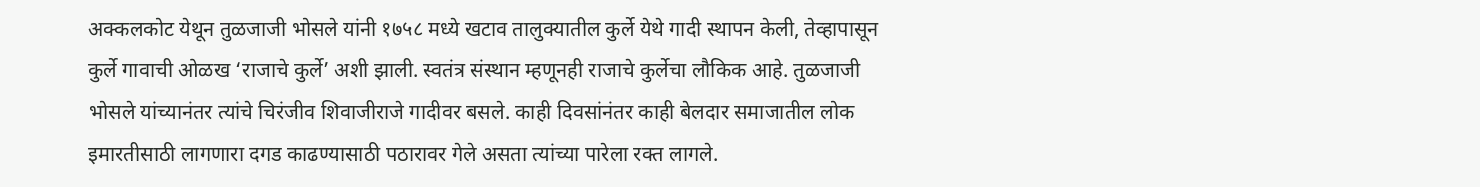अक्कलकोट येथून तुळजाजी भोसले यांनी १७५८ मध्ये खटाव तालुक्यातील कुर्ले येथे गादी स्थापन केली, तेव्हापासून कुर्ले गावाची ओळख ‘राजाचे कुर्ले’ अशी झाली. स्वतंत्र संस्थान म्हणूनही राजाचे कुर्लेचा लौकिक आहे. तुळजाजी भोसले यांच्यानंतर त्यांचे चिरंजीव शिवाजीराजे गादीवर बसले. काही दिवसांनंतर काही बेलदार समाजातील लोक इमारतीसाठी लागणारा दगड काढण्यासाठी पठारावर गेले असता त्यांच्या पारेला रक्त लागले.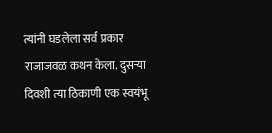त्यांनी घडलेला सर्व प्रकार राजाजवळ कथन केला. दुसऱ्या दिवशी त्या ठिकाणी एक स्वयंभू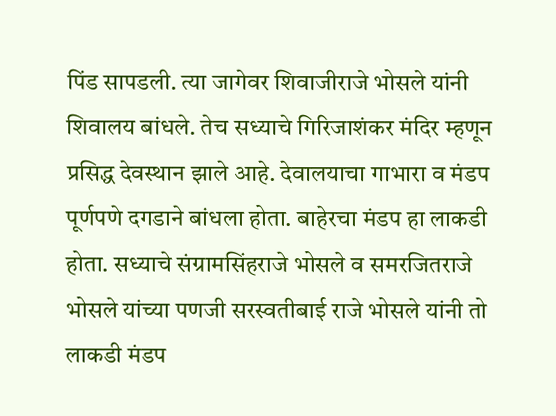पिंड सापडली. त्या जागेवर शिवाजीराजे भोसले यांनी शिवालय बांधले. तेच सध्याचे गिरिजाशंकर मंदिर म्हणून प्रसिद्ध देवस्थान झाले आहे. देवालयाचा गाभारा व मंडप पूर्णपणे दगडाने बांधला होता. बाहेरचा मंडप हा लाकडी होता. सध्याचे संग्रामसिंहराजे भोसले व समरजितराजे भोसले यांच्या पणजी सरस्वतीबाई राजे भोसले यांनी तो लाकडी मंडप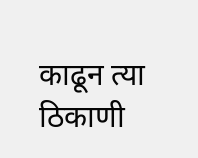काढून त्या ठिकाणी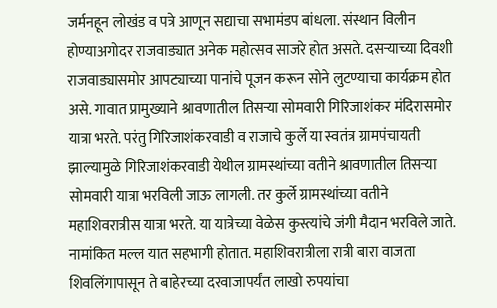जर्मनहून लोखंड व पत्रे आणून सद्याचा सभामंडप बांधला. संस्थान विलीन होण्याअगोदर राजवाड्यात अनेक महोत्सव साजरे होत असते. दसऱ्याच्या दिवशी राजवाड्यासमोर आपट्याच्या पानांचे पूजन करून सोने लुटण्याचा कार्यक्रम होत असे. गावात प्रामुख्याने श्रावणातील तिसऱ्या सोमवारी गिरिजाशंकर मंदिरासमोर यात्रा भरते. परंतु गिरिजाशंकरवाडी व राजाचे कुर्ले या स्वतंत्र ग्रामपंचायती झाल्यामुळे गिरिजाशंकरवाडी येथील ग्रामस्थांच्या वतीने श्रावणातील तिसऱ्या सोमवारी यात्रा भरविली जाऊ लागली. तर कुर्ले ग्रामस्थांच्या वतीने महाशिवरात्रीस यात्रा भरते. या यात्रेच्या वेळेस कुस्त्यांचे जंगी मैदान भरविले जाते. नामांकित मल्ल यात सहभागी होतात. महाशिवरात्रीला रात्री बारा वाजता शिवलिंगापासून ते बाहेरच्या दरवाजापर्यंत लाखो रुपयांचा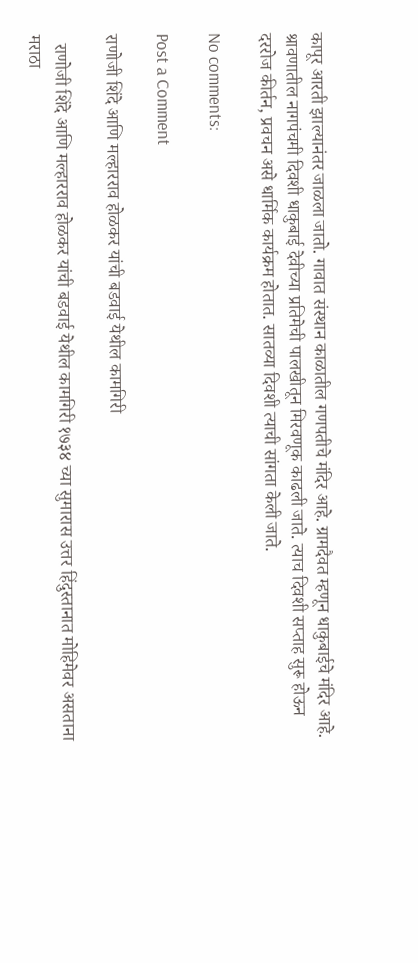कापूर आरती झाल्यानंतर जाळला जातो. गावात संस्थान काळातील गणपतीचे मंदिर आहे. ग्रामदैवत म्हणून धाकुबाईचे मंदिर आहे. श्रावणातील नागपंचमी दिवशी धाकुबाई देवीच्या प्रतिमेची पालखीतून मिरवणूक काढली जाते. त्याच दिवशी सप्ताह सुरू होऊन दररोज कीर्तन, प्रवचन असे धार्मिक कार्यक्रम होतात. सातव्या दिवशी त्याची सांगता केली जाते.

No comments:

Post a Comment

राणोजी शिंदे आणि मल्हारराव होळकर यांची बडवाई येथील कामगिरी

  राणोजी शिंदे आणि मल्हारराव होळकर यांची बडवाई येथील कामगिरी १७३४ च्या सुमारास उत्तर हिंदुस्तानात मोहिमेवर असताना मराठा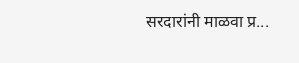सरदारांनी माळवा प्र...